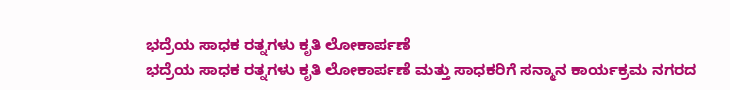ಭದ್ರೆಯ ಸಾಧಕ ರತ್ನಗಳು ಕೃತಿ ಲೋಕಾರ್ಪಣೆ
ಭದ್ರೆಯ ಸಾಧಕ ರತ್ನಗಳು ಕೃತಿ ಲೋಕಾರ್ಪಣೆ ಮತ್ತು ಸಾಧಕರಿಗೆ ಸನ್ಮಾನ ಕಾರ್ಯಕ್ರಮ ನಗರದ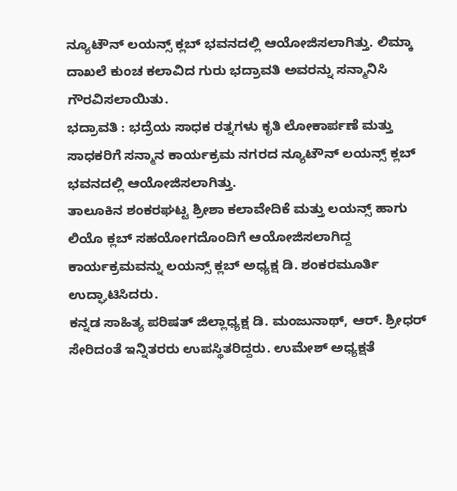ನ್ಯೂಟೌನ್ ಲಯನ್ಸ್ ಕ್ಲಬ್ ಭವನದಲ್ಲಿ ಆಯೋಜಿಸಲಾಗಿತ್ತು. ಲಿಮ್ಕಾ ದಾಖಲೆ ಕುಂಚ ಕಲಾವಿದ ಗುರು ಭದ್ರಾವತಿ ಅವರನ್ನು ಸನ್ಮಾನಿಸಿ ಗೌರವಿಸಲಾಯಿತು.
ಭದ್ರಾವತಿ : ಭದ್ರೆಯ ಸಾಧಕ ರತ್ನಗಳು ಕೃತಿ ಲೋಕಾರ್ಪಣೆ ಮತ್ತು ಸಾಧಕರಿಗೆ ಸನ್ಮಾನ ಕಾರ್ಯಕ್ರಮ ನಗರದ ನ್ಯೂಟೌನ್ ಲಯನ್ಸ್ ಕ್ಲಬ್ ಭವನದಲ್ಲಿ ಆಯೋಜಿಸಲಾಗಿತ್ತು.
ತಾಲೂಕಿನ ಶಂಕರಘಟ್ಟ ಶ್ರೀಶಾ ಕಲಾವೇದಿಕೆ ಮತ್ತು ಲಯನ್ಸ್ ಹಾಗು ಲಿಯೊ ಕ್ಲಬ್ ಸಹಯೋಗದೊಂದಿಗೆ ಆಯೋಜಿಸಲಾಗಿದ್ದ ಕಾರ್ಯಕ್ರಮವನ್ನು ಲಯನ್ಸ್ ಕ್ಲಬ್ ಅಧ್ಯಕ್ಷ ಡಿ. ಶಂಕರಮೂರ್ತಿ ಉದ್ಘಾಟಿಸಿದರು.
ಕನ್ನಡ ಸಾಹಿತ್ಯ ಪರಿಷತ್ ಜಿಲ್ಲಾಧ್ಯಕ್ಷ ಡಿ. ಮಂಜುನಾಥ್, ಆರ್. ಶ್ರೀಧರ್ ಸೇರಿದಂತೆ ಇನ್ನಿತರರು ಉಪಸ್ಥಿತರಿದ್ದರು. ಉಮೇಶ್ ಅಧ್ಯಕ್ಷತೆ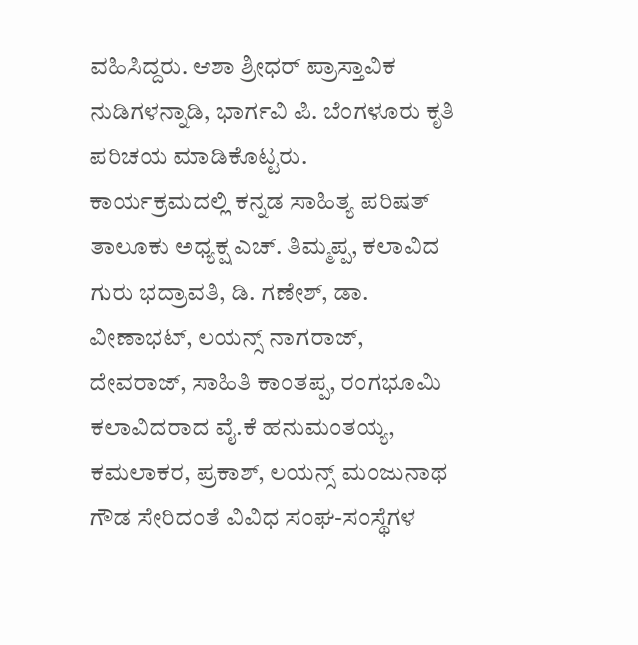ವಹಿಸಿದ್ದರು. ಆಶಾ ಶ್ರೀಧರ್ ಪ್ರಾಸ್ತಾವಿಕ ನುಡಿಗಳನ್ನಾಡಿ, ಭಾರ್ಗವಿ ಪಿ. ಬೆಂಗಳೂರು ಕೃತಿ ಪರಿಚಯ ಮಾಡಿಕೊಟ್ಟರು.
ಕಾರ್ಯಕ್ರಮದಲ್ಲಿ ಕನ್ನಡ ಸಾಹಿತ್ಯ ಪರಿಷತ್ ತಾಲೂಕು ಅಧ್ಯಕ್ಷ ಎಚ್. ತಿಮ್ಮಪ್ಪ, ಕಲಾವಿದ ಗುರು ಭದ್ರಾವತಿ, ಡಿ. ಗಣೇಶ್, ಡಾ. ವೀಣಾಭಟ್, ಲಯನ್ಸ್ ನಾಗರಾಜ್, ದೇವರಾಜ್, ಸಾಹಿತಿ ಕಾಂತಪ್ಪ, ರಂಗಭೂಮಿ ಕಲಾವಿದರಾದ ವೈ.ಕೆ ಹನುಮಂತಯ್ಯ, ಕಮಲಾಕರ, ಪ್ರಕಾಶ್, ಲಯನ್ಸ್ ಮಂಜುನಾಥ ಗೌಡ ಸೇರಿದಂತೆ ವಿವಿಧ ಸಂಘ-ಸಂಸ್ಥೆಗಳ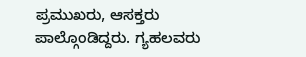ಪ್ರಮುಖರು, ಆಸಕ್ತರು ಪಾಲ್ಗೊಂಡಿದ್ದರು. ಗ್ಯಹಲವರು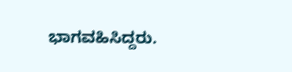ಭಾಗವಹಿಸಿದ್ದರು.